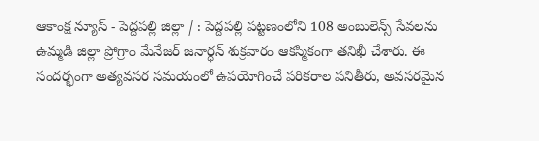ఆకాంక్ష న్యూస్ - పెద్దపల్లి జిల్లా / : పెద్దపల్లి పట్టణంలోని 108 అంబులెన్స్ సేవలను ఉమ్మడి జిల్లా ప్రోగ్రాం మేనేజర్ జనార్ధన్ శుక్రవారం ఆకస్మికంగా తనిఖీ చేశారు. ఈ సందర్భంగా అత్యవసర సమయంలో ఉపయోగించే పరికరాల పనితీరు, అవసరమైన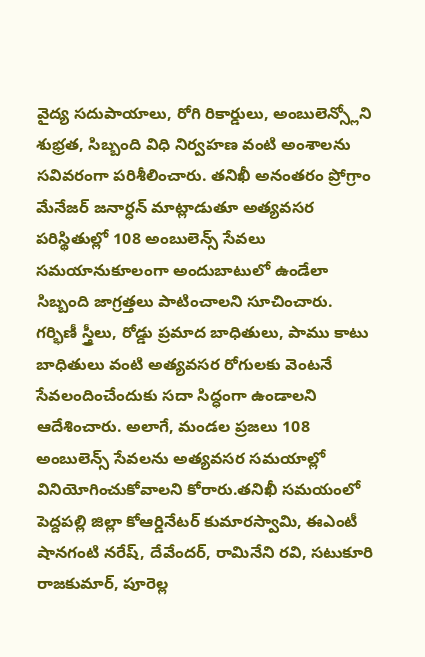వైద్య సదుపాయాలు, రోగి రికార్డులు, అంబులెన్స్లోని శుభ్రత, సిబ్బంది విధి నిర్వహణ వంటి అంశాలను సవివరంగా పరిశీలించారు. తనిఖీ అనంతరం ప్రోగ్రాం మేనేజర్ జనార్ధన్ మాట్లాడుతూ అత్యవసర పరిస్థితుల్లో 108 అంబులెన్స్ సేవలు సమయానుకూలంగా అందుబాటులో ఉండేలా సిబ్బంది జాగ్రత్తలు పాటించాలని సూచించారు. గర్భిణీ స్త్రీలు, రోడ్డు ప్రమాద బాధితులు, పాము కాటు బాధితులు వంటి అత్యవసర రోగులకు వెంటనే సేవలందించేందుకు సదా సిద్ధంగా ఉండాలని ఆదేశించారు. అలాగే, మండల ప్రజలు 108 అంబులెన్స్ సేవలను అత్యవసర సమయాల్లో వినియోగించుకోవాలని కోరారు.తనిఖీ సమయంలో పెద్దపల్లి జిల్లా కోఆర్డినేటర్ కుమారస్వామి, ఈఎంటీ షానగంటి నరేష్, దేవేందర్, రామినేని రవి, సటుకూరి రాజకుమార్, పూరెల్ల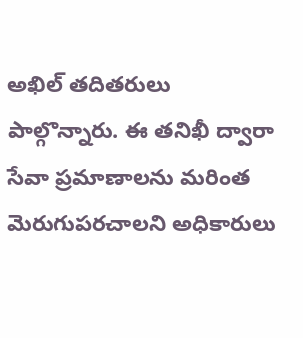అఖిల్ తదితరులు పాల్గొన్నారు. ఈ తనిఖీ ద్వారా సేవా ప్రమాణాలను మరింత మెరుగుపరచాలని అధికారులు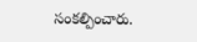సంకల్పించారు.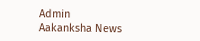Admin
Aakanksha News